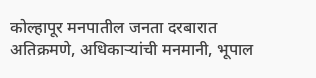कोल्हापूर मनपातील जनता दरबारात अतिक्रमणे, अधिकाऱ्यांची मनमानी, भूपाल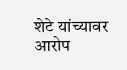शेटे यांच्यावर आरोप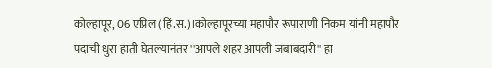कोल्हापूर, 06 एप्रिल (हिं.स.)।कोल्हापूरच्या महापौर रूपाराणी निकम यांनी महापौर पदाची धुरा हाती घेतल्यानंतर ''आपले शहर आपली जबाबदारी'' हा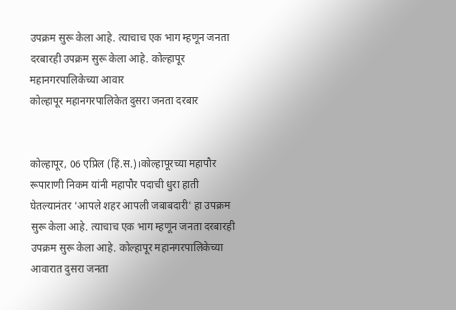उपक्रम सुरू केला आहे. त्याचाच एक भाग म्हणून जनता दरबारही उपक्रम सुरू केला आहे. कोल्हापूर महानगरपालिकेच्या आवार
कोल्हापूर महानगरपालिकेत दुसरा जनता दरबार


कोल्हापूर, 06 एप्रिल (हिं.स.)।कोल्हापूरच्या महापौर रूपाराणी निकम यांनी महापौर पदाची धुरा हाती घेतल्यानंतर 'आपले शहर आपली जबाबदारी' हा उपक्रम सुरू केला आहे. त्याचाच एक भाग म्हणून जनता दरबारही उपक्रम सुरू केला आहे. कोल्हापूर महानगरपालिकेच्या आवारात दुसरा जनता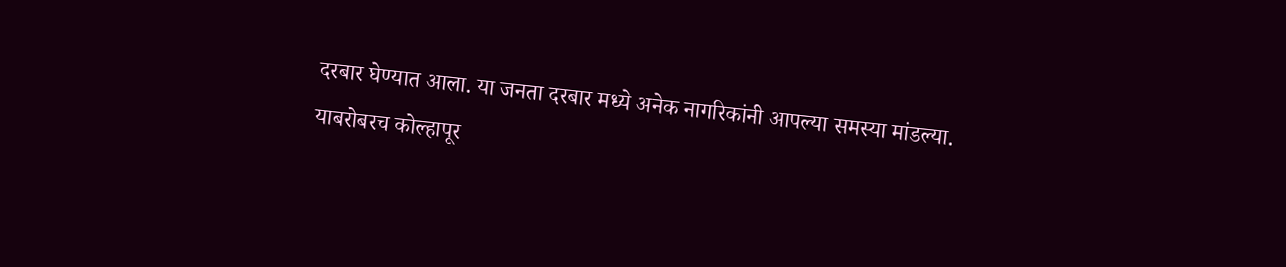दरबार घेण्यात आला. या जनता दरबार मध्ये अनेक नागरिकांनी आपल्या समस्या मांडल्या. याबरोबरच कोल्हापूर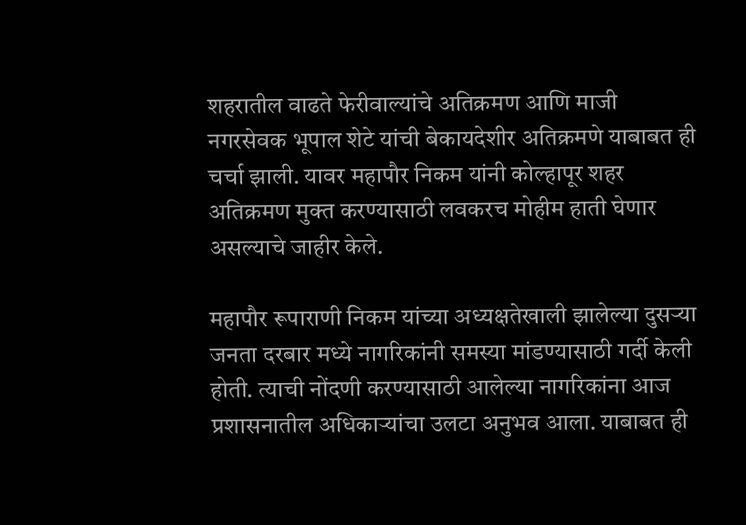शहरातील वाढते फेरीवाल्यांचे अतिक्रमण आणि माजी नगरसेवक भूपाल शेटे यांची बेकायदेशीर अतिक्रमणे याबाबत ही चर्चा झाली. यावर महापौर निकम यांनी कोल्हापूर शहर अतिक्रमण मुक्त करण्यासाठी लवकरच मोहीम हाती घेणार असल्याचे जाहीर केले.

महापौर रूपाराणी निकम यांच्या अध्यक्षतेखाली झालेल्या दुसऱ्या जनता दरबार मध्ये नागरिकांनी समस्या मांडण्यासाठी गर्दी केली होती. त्याची नोंदणी करण्यासाठी आलेल्या नागरिकांना आज प्रशासनातील अधिकाऱ्यांचा उलटा अनुभव आला. याबाबत ही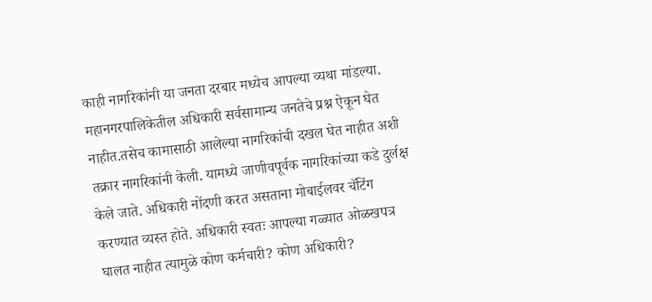काही नागरिकांनी या जनता दरबार मध्येच आपल्या व्यथा मांडल्या. महानगरपालिकेतील अधिकारी सर्वसामान्य जनतेचे प्रश्न ऐकून घेत नाहीत.तसेच कामासाठी आलेल्या नागरिकांची दखल घेत नाहीत अशी तक्रार नागरिकांनी केली. यामध्ये जाणीवपूर्वक नागरिकांच्या कडे दुर्लक्ष केले जाते. अधिकारी नोंदणी करत असताना मोबाईलवर चॅटिंग करण्यात व्यस्त होते. अधिकारी स्वतः आपल्या गळ्यात ओळखपत्र घालत नाहीत त्यामुळे कोण कर्मचारी? कोण अधिकारी?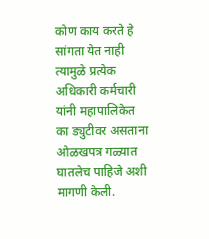कोण काय करते हे सांगता येत नाही त्यामुळे प्रत्येक अधिकारी कर्मचारी यांनी महापालिकेत का ड्युटीवर असताना ओळखपत्र गळ्यात घातलेच पाहिजे अशी मागणी केली.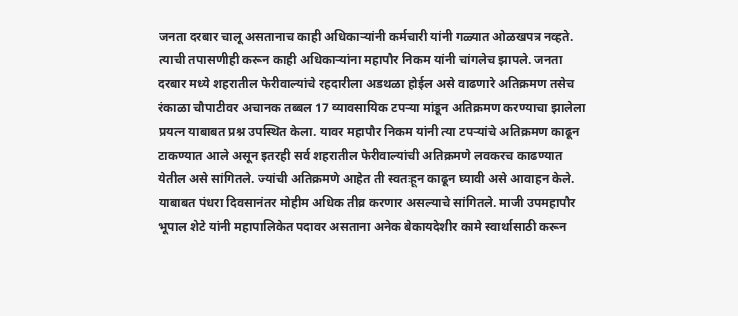जनता दरबार चालू असतानाच काही अधिकाऱ्यांनी कर्मचारी यांनी गळ्यात ओळखपत्र नव्हते. त्याची तपासणीही करून काही अधिकाऱ्यांना महापौर निकम यांनी चांगलेच झापले. जनता दरबार मध्ये शहरातील फेरीवाल्यांचे रहदारीला अडथळा होईल असे वाढणारे अतिक्रमण तसेच रंकाळा चौपाटीवर अचानक तब्बल 17 व्यावसायिक टपऱ्या मांडून अतिक्रमण करण्याचा झालेला प्रयत्न याबाबत प्रश्न उपस्थित केला. यावर महापौर निकम यांनी त्या टपऱ्यांचे अतिक्रमण काढून टाकण्यात आले असून इतरही सर्व शहरातील फेरीवाल्यांची अतिक्रमणे लवकरच काढण्यात येतील असे सांगितले. ज्यांची अतिक्रमणे आहेत ती स्वतःहून काढून घ्यावी असे आवाहन केले. याबाबत पंधरा दिवसानंतर मोहीम अधिक तीव्र करणार असल्याचे सांगितले. माजी उपमहापौर भूपाल शेटे यांनी महापालिकेत पदावर असताना अनेक बेकायदेशीर कामे स्वार्थासाठी करून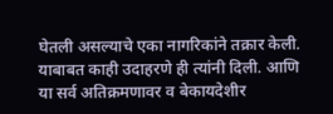घेतली असल्याचे एका नागरिकांने तक्रार केली. याबाबत काही उदाहरणे ही त्यांनी दिली. आणि या सर्व अतिक्रमणावर व बेकायदेशीर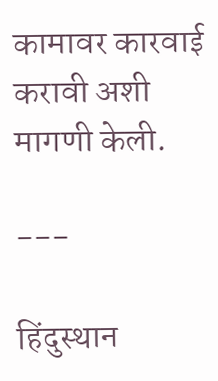कामावर कारवाई करावी अशी मागणी केली.

---

हिंदुस्थान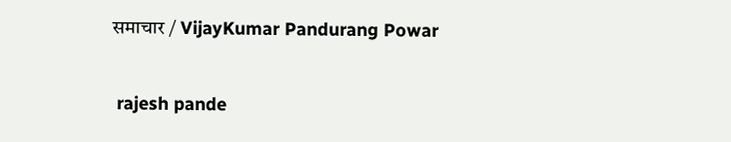समाचार / VijayKumar Pandurang Powar


 rajesh pande